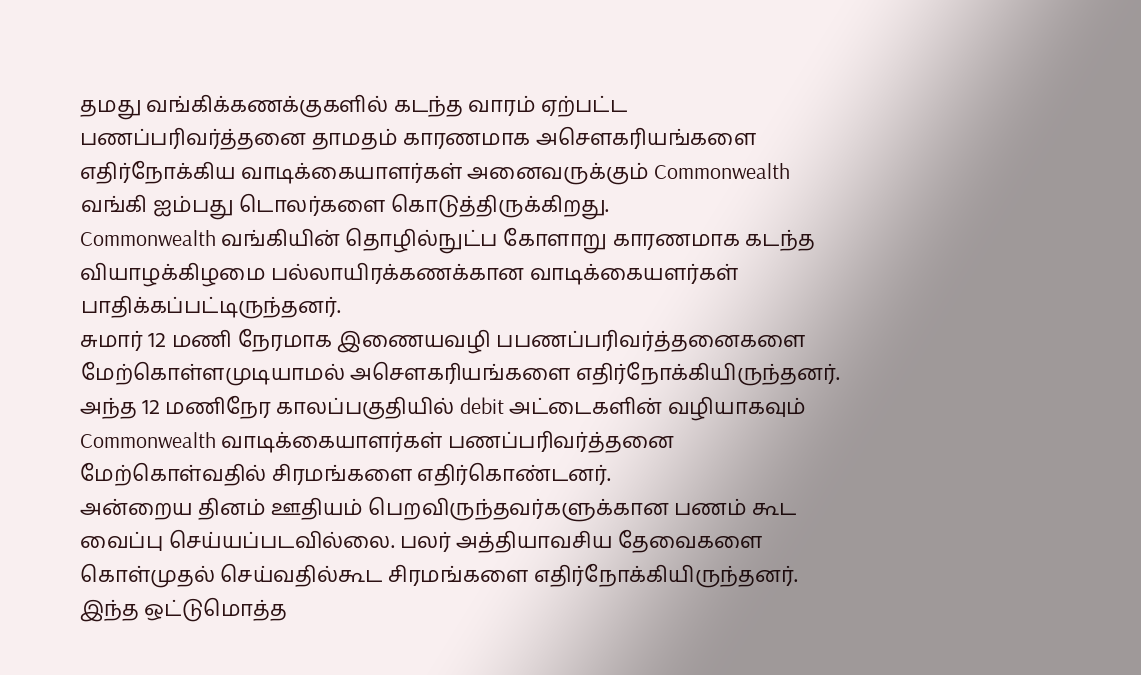தமது வங்கிக்கணக்குகளில் கடந்த வாரம் ஏற்பட்ட பணப்பரிவர்த்தனை தாமதம் காரணமாக அசௌகரியங்களை எதிர்நோக்கிய வாடிக்கையாளர்கள் அனைவருக்கும் Commonwealth வங்கி ஐம்பது டொலர்களை கொடுத்திருக்கிறது.
Commonwealth வங்கியின் தொழில்நுட்ப கோளாறு காரணமாக கடந்த வியாழக்கிழமை பல்லாயிரக்கணக்கான வாடிக்கையளர்கள் பாதிக்கப்பட்டிருந்தனர்.
சுமார் 12 மணி நேரமாக இணையவழி பபணப்பரிவர்த்தனைகளை மேற்கொள்ளமுடியாமல் அசௌகரியங்களை எதிர்நோக்கியிருந்தனர்.
அந்த 12 மணிநேர காலப்பகுதியில் debit அட்டைகளின் வழியாகவும் Commonwealth வாடிக்கையாளர்கள் பணப்பரிவர்த்தனை மேற்கொள்வதில் சிரமங்களை எதிர்கொண்டனர்.
அன்றைய தினம் ஊதியம் பெறவிருந்தவர்களுக்கான பணம் கூட வைப்பு செய்யப்படவில்லை. பலர் அத்தியாவசிய தேவைகளை கொள்முதல் செய்வதில்கூட சிரமங்களை எதிர்நோக்கியிருந்தனர்.
இந்த ஒட்டுமொத்த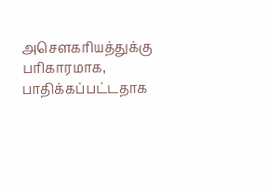அசௌகரியத்துக்கு பரிகாரமாக, பாதிக்கப்பட்டதாக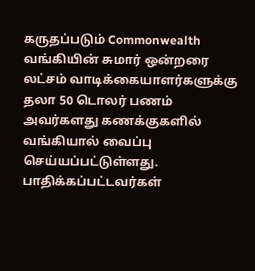கருதப்படும் Commonwealth வங்கியின் சுமார் ஒன்றரை லட்சம் வாடிக்கையாளர்களுக்கு தலா 50 டொலர் பணம் அவர்களது கணக்குகளில் வங்கியால் வைப்பு செய்யப்பட்டுள்ளது.
பாதிக்கப்பட்டவர்கள்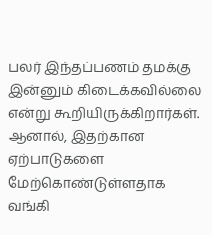பலர் இந்தப்பணம் தமக்கு இன்னும் கிடைக்கவில்லை என்று கூறியிருக்கிறார்கள். ஆனால், இதற்கான ஏற்பாடுகளை மேற்கொண்டுள்ளதாக வங்கி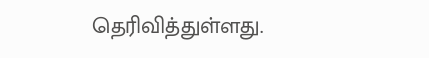தெரிவித்துள்ளது.